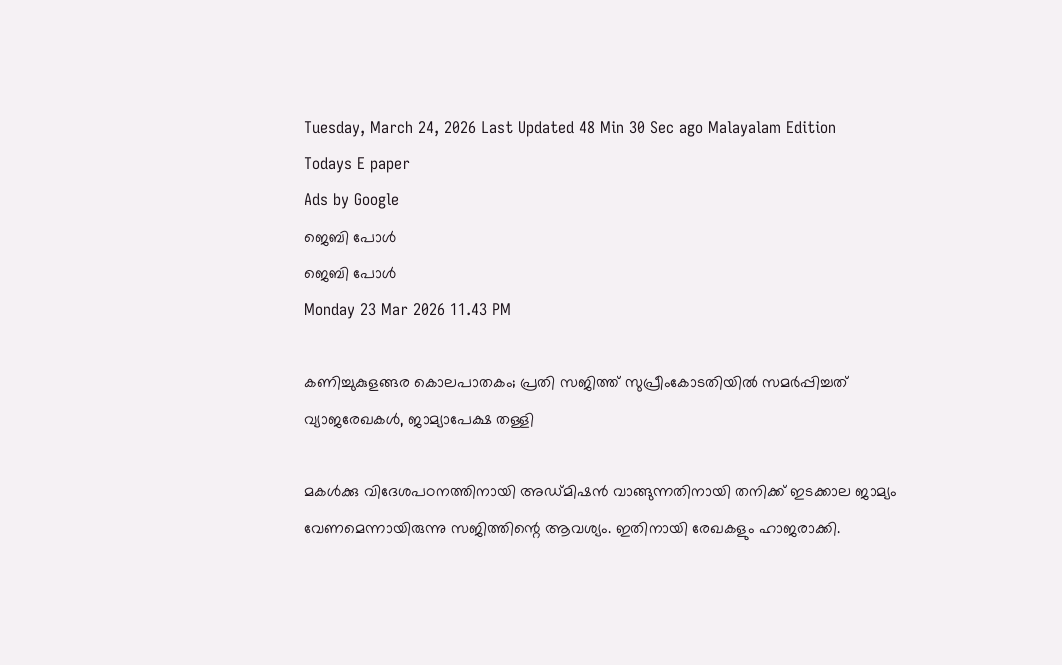Tuesday, March 24, 2026 Last Updated 48 Min 30 Sec ago Malayalam Edition
Todays E paper
Ads by Google
ജെബി പോള്‍
ജെബി പോള്‍
Monday 23 Mar 2026 11.43 PM

കണിച്ചുകുളങ്ങര കൊലപാതകം; പ്രതി സജിത്ത്‌ സുപ്രീംകോടതിയില്‍ സമര്‍പ്പിച്ചത്‌ വ്യാജരേഖകള്‍, ജാമ്യാപേക്ഷ തള്ളി

മകള്‍ക്കു വിദേശപഠനത്തിനായി അഡ്‌മിഷന്‍ വാങ്ങുന്നതിനായി തനിക്ക്‌ ഇടക്കാല ജാമ്യം വേണമെന്നായിരുന്നു സജിത്തിന്റെ ആവശ്യം. ഇതിനായി രേഖകളും ഹാജരാക്കി.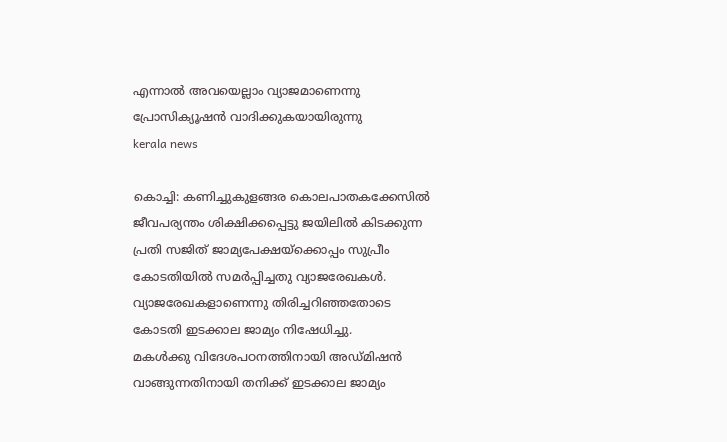എന്നാല്‍ അവയെല്ലാം വ്യാജമാണെന്നു പ്രോസിക്യൂഷന്‍ വാദിക്കുകയായിരുന്നു
kerala news

കൊച്ചി: കണിച്ചുകുളങ്ങര കൊലപാതകക്കേസില്‍ ജീവപര്യന്തം ശിക്ഷിക്കപ്പെട്ടു ജയിലില്‍ കിടക്കുന്ന പ്രതി സജിത്‌ ജാമ്യപേക്ഷയ്‌ക്കൊപ്പം സുപ്രീം കോടതിയില്‍ സമര്‍പ്പിച്ചതു വ്യാജരേഖകള്‍. വ്യാജരേഖകളാണെന്നു തിരിച്ചറിഞ്ഞതോടെ കോടതി ഇടക്കാല ജാമ്യം നിഷേധിച്ചു.
മകള്‍ക്കു വിദേശപഠനത്തിനായി അഡ്‌മിഷന്‍ വാങ്ങുന്നതിനായി തനിക്ക്‌ ഇടക്കാല ജാമ്യം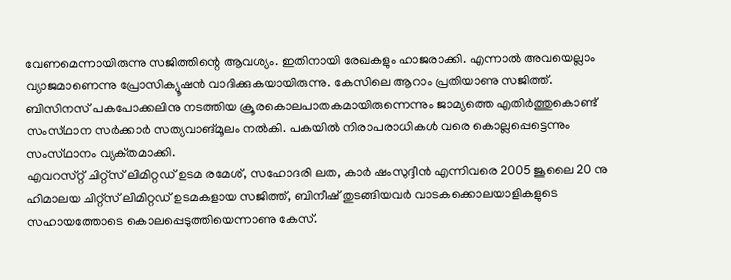വേണമെന്നായിരുന്നു സജിത്തിന്റെ ആവശ്യം. ഇതിനായി രേഖകളും ഹാജരാക്കി. എന്നാല്‍ അവയെല്ലാം വ്യാജമാണെന്നു പ്രോസിക്യൂഷന്‍ വാദിക്കുകയായിരുന്നു. കേസിലെ ആറാം പ്രതിയാണു സജിത്ത്‌. ബിസിനസ്‌ പകപോക്കലിനു നടത്തിയ ക്രൂരകൊലപാതകമായിരുന്നെന്നും ജാമ്യത്തെ എതിര്‍ത്തുകൊണ്ട്‌ സംസ്‌ഥാന സര്‍ക്കാര്‍ സത്യവാങ്‌മൂലം നല്‍കി. പകയില്‍ നിരാപരാധികള്‍ വരെ കൊല്ലപ്പെട്ടെന്നും സംസ്‌ഥാനം വ്യക്‌തമാക്കി.
എവറസ്‌റ്റ്‌ ചിറ്റ്‌സ്‌ ലിമിറ്റഡ്‌ ഉടമ രമേശ്‌, സഹോദരി ലത, കാര്‍ ഷംസുദ്ദീന്‍ എന്നിവരെ 2005 ജൂലൈ 20 നു ഹിമാലയ ചിറ്റ്‌സ്‌ ലിമിറ്റഡ്‌ ഉടമകളായ സജിത്ത്‌, ബിനീഷ്‌ തുടങ്ങിയവര്‍ വാടകക്കൊലയാളികളുടെ സഹായത്തോടെ കൊലപ്പെടുത്തിയെന്നാണു കേസ്‌.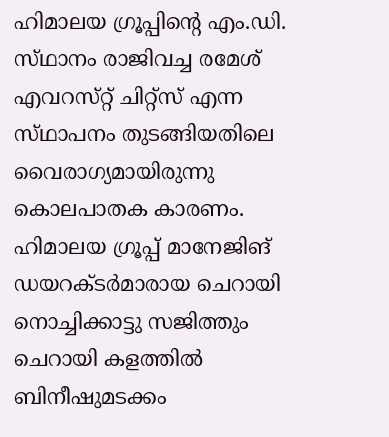ഹിമാലയ ഗ്രൂപ്പിന്റെ എം.ഡി. സ്‌ഥാനം രാജിവച്ച രമേശ്‌ എവറസ്‌റ്റ്‌ ചിറ്റ്‌സ്‌ എന്ന സ്‌ഥാപനം തുടങ്ങിയതിലെ വൈരാഗ്യമായിരുന്നു കൊലപാതക കാരണം.
ഹിമാലയ ഗ്രൂപ്പ്‌ മാനേജിങ്‌ ഡയറക്‌ടര്‍മാരായ ചെറായി നൊച്ചിക്കാട്ടു സജിത്തും ചെറായി കളത്തില്‍ ബിനീഷുമടക്കം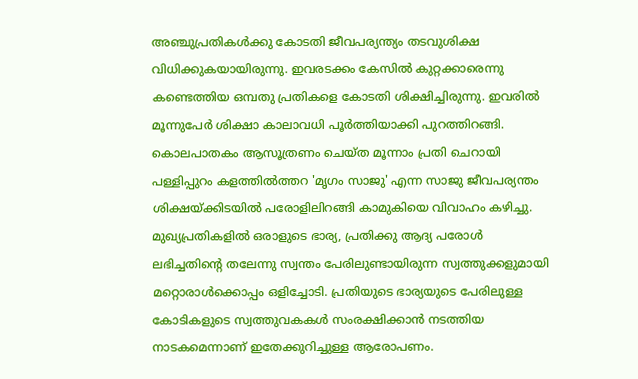അഞ്ചുപ്രതികള്‍ക്കു കോടതി ജീവപര്യന്ത്യം തടവുശിക്ഷ വിധിക്കുകയായിരുന്നു. ഇവരടക്കം കേസില്‍ കുറ്റക്കാരെന്നു കണ്ടെത്തിയ ഒമ്പതു പ്രതികളെ കോടതി ശിക്ഷിച്ചിരുന്നു. ഇവരില്‍ മൂന്നുപേര്‍ ശിക്ഷാ കാലാവധി പൂര്‍ത്തിയാക്കി പുറത്തിറങ്ങി. കൊലപാതകം ആസൂത്രണം ചെയ്‌ത മൂന്നാം പ്രതി ചെറായി പള്ളിപ്പുറം കളത്തില്‍ത്തറ 'മൃഗം സാജു' എന്ന സാജു ജീവപര്യന്തം ശിക്ഷയ്‌ക്കിടയില്‍ പരോളിലിറങ്ങി കാമുകിയെ വിവാഹം കഴിച്ചു.
മുഖ്യപ്രതികളില്‍ ഒരാളുടെ ഭാര്യ, പ്രതിക്കു ആദ്യ പരോള്‍ ലഭിച്ചതിന്റെ തലേന്നു സ്വന്തം പേരിലുണ്ടായിരുന്ന സ്വത്തുക്കളുമായി മറ്റൊരാള്‍ക്കൊപ്പം ഒളിച്ചോടി. പ്രതിയുടെ ഭാര്യയുടെ പേരിലുള്ള കോടികളുടെ സ്വത്തുവകകള്‍ സംരക്ഷിക്കാന്‍ നടത്തിയ നാടകമെന്നാണ്‌ ഇതേക്കുറിച്ചുള്ള ആരോപണം.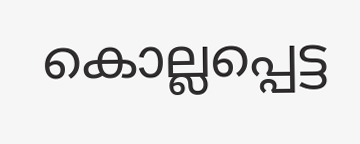കൊല്ലപ്പെട്ട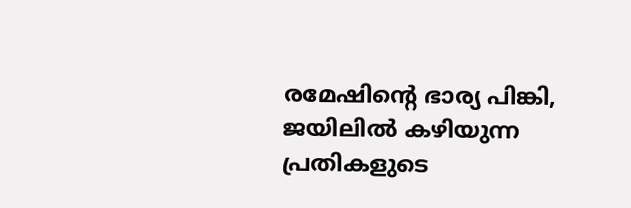രമേഷിന്റെ ഭാര്യ പിങ്കി, ജയിലില്‍ കഴിയുന്ന പ്രതികളുടെ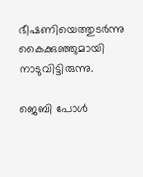ഭീഷണിയെത്തുടര്‍ന്നു കൈക്കുഞ്ഞുമായി നാടുവിട്ടിരുന്നു.

ജെബി പോള്‍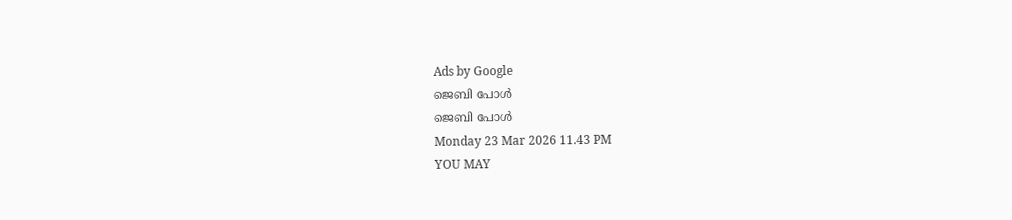Ads by Google
ജെബി പോള്‍
ജെബി പോള്‍
Monday 23 Mar 2026 11.43 PM
YOU MAY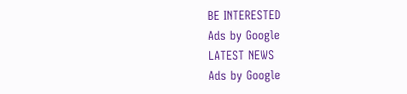BE INTERESTED
Ads by Google
LATEST NEWS
Ads by Google